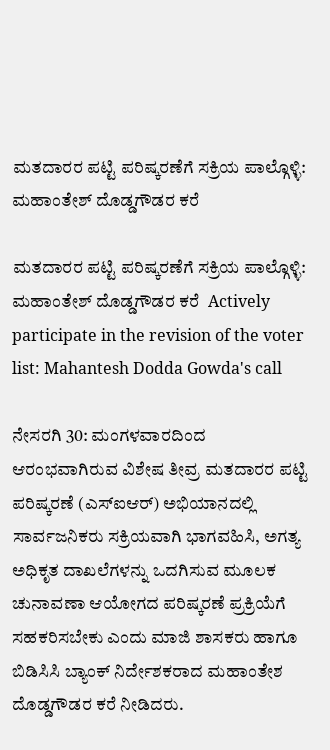ಮತದಾರರ ಪಟ್ಟಿ ಪರಿಷ್ಕರಣೆಗೆ ಸಕ್ರಿಯ ಪಾಲ್ಗೊಳ್ಳಿ: ಮಹಾಂತೇಶ್ ದೊಡ್ಡಗೌಡರ ಕರೆ

ಮತದಾರರ ಪಟ್ಟಿ ಪರಿಷ್ಕರಣೆಗೆ ಸಕ್ರಿಯ ಪಾಲ್ಗೊಳ್ಳಿ: ಮಹಾಂತೇಶ್ ದೊಡ್ಡಗೌಡರ ಕರೆ  Actively participate in the revision of the voter list: Mahantesh Dodda Gowda's call

ನೇಸರಗಿ 30: ಮಂಗಳವಾರದಿಂದ ಆರಂಭವಾಗಿರುವ ವಿಶೇಷ ತೀವ್ರ ಮತದಾರರ ಪಟ್ಟಿ ಪರಿಷ್ಕರಣೆ (ಎಸ್‌ಐಆರ್) ಅಭಿಯಾನದಲ್ಲಿ ಸಾರ್ವಜನಿಕರು ಸಕ್ರಿಯವಾಗಿ ಭಾಗವಹಿಸಿ, ಅಗತ್ಯ ಅಧಿಕೃತ ದಾಖಲೆಗಳನ್ನು ಒದಗಿಸುವ ಮೂಲಕ ಚುನಾವಣಾ ಆಯೋಗದ ಪರಿಷ್ಕರಣೆ ಪ್ರಕ್ರಿಯೆಗೆ ಸಹಕರಿಸಬೇಕು ಎಂದು ಮಾಜಿ ಶಾಸಕರು ಹಾಗೂ ಬಿಡಿಸಿಸಿ ಬ್ಯಾಂಕ್ ನಿರ್ದೇಶಕರಾದ ಮಹಾಂತೇಶ ದೊಡ್ಡಗೌಡರ ಕರೆ ನೀಡಿದರು.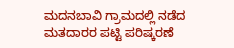ಮದನಬಾವಿ ಗ್ರಾಮದಲ್ಲಿ ನಡೆದ ಮತದಾರರ ಪಟ್ಟಿ ಪರಿಷ್ಕರಣೆ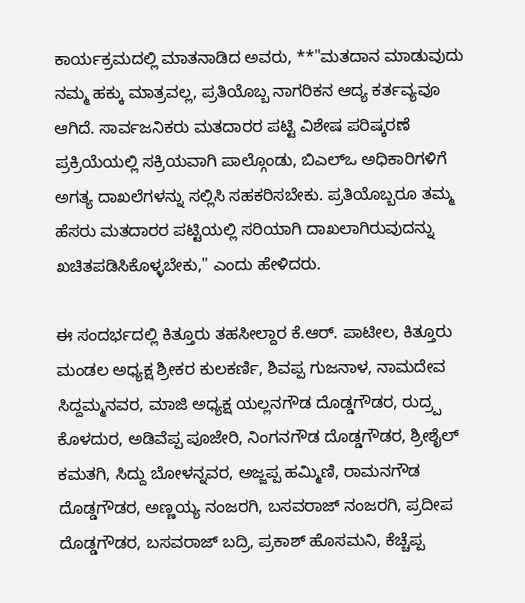ಕಾರ್ಯಕ್ರಮದಲ್ಲಿ ಮಾತನಾಡಿದ ಅವರು, **"ಮತದಾನ ಮಾಡುವುದು ನಮ್ಮ ಹಕ್ಕು ಮಾತ್ರವಲ್ಲ, ಪ್ರತಿಯೊಬ್ಬ ನಾಗರಿಕನ ಆದ್ಯ ಕರ್ತವ್ಯವೂ ಆಗಿದೆ. ಸಾರ್ವಜನಿಕರು ಮತದಾರರ ಪಟ್ಟಿ ವಿಶೇಷ ಪರಿಷ್ಕರಣೆ ಪ್ರಕ್ರಿಯೆಯಲ್ಲಿ ಸಕ್ರಿಯವಾಗಿ ಪಾಲ್ಗೊಂಡು, ಬಿಎಲ್‌ಒ ಅಧಿಕಾರಿಗಳಿಗೆ ಅಗತ್ಯ ದಾಖಲೆಗಳನ್ನು ಸಲ್ಲಿಸಿ ಸಹಕರಿಸಬೇಕು. ಪ್ರತಿಯೊಬ್ಬರೂ ತಮ್ಮ ಹೆಸರು ಮತದಾರರ ಪಟ್ಟಿಯಲ್ಲಿ ಸರಿಯಾಗಿ ದಾಖಲಾಗಿರುವುದನ್ನು ಖಚಿತಪಡಿಸಿಕೊಳ್ಳಬೇಕು," ಎಂದು ಹೇಳಿದರು.

ಈ ಸಂದರ್ಭದಲ್ಲಿ ಕಿತ್ತೂರು ತಹಸೀಲ್ದಾರ ಕೆ.ಆರ್‌. ಪಾಟೀಲ, ಕಿತ್ತೂರು ಮಂಡಲ ಅಧ್ಯಕ್ಷ ಶ್ರೀಕರ ಕುಲಕರ್ಣಿ, ಶಿವಪ್ಪ ಗುಜನಾಳ, ನಾಮದೇವ ಸಿದ್ದಮ್ಮನವರ, ಮಾಜಿ ಅಧ್ಯಕ್ಷ ಯಲ್ಲನಗೌಡ ದೊಡ್ಡಗೌಡರ, ರುದ್ರ‍್ಪ ಕೊಳದುರ, ಅಡಿವೆಪ್ಪ ಪೂಜೇರಿ, ನಿಂಗನಗೌಡ ದೊಡ್ಡಗೌಡರ, ಶ್ರೀಶೈಲ್ ಕಮತಗಿ, ಸಿದ್ದು ಬೋಳನ್ನವರ, ಅಜ್ಜಪ್ಪ ಹಮ್ಮಿಣಿ, ರಾಮನಗೌಡ ದೊಡ್ಡಗೌಡರ, ಅಣ್ಣಯ್ಯ ನಂಜರಗಿ, ಬಸವರಾಜ್ ನಂಜರಗಿ, ಪ್ರದೀಪ ದೊಡ್ಡಗೌಡರ, ಬಸವರಾಜ್ ಬದ್ರಿ, ಪ್ರಕಾಶ್ ಹೊಸಮನಿ, ಕೆಚ್ಚೆಪ್ಪ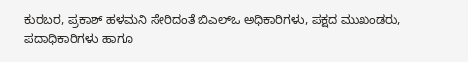ಕುರಬರ, ಪ್ರಕಾಶ್ ಹಳಮನಿ ಸೇರಿದಂತೆ ಬಿಎಲ್‌ಒ ಅಧಿಕಾರಿಗಳು, ಪಕ್ಷದ ಮುಖಂಡರು, ಪದಾಧಿಕಾರಿಗಳು ಹಾಗೂ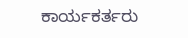ಕಾರ್ಯಕರ್ತರು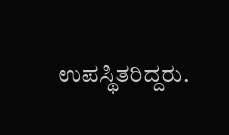ಉಪಸ್ಥಿತರಿದ್ದರು.